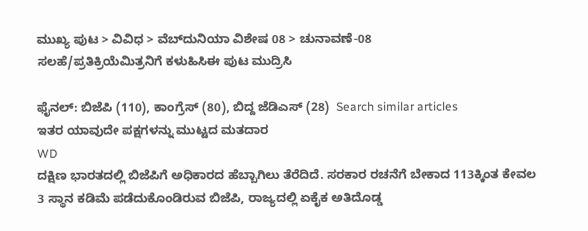ಮುಖ್ಯ ಪುಟ > ವಿವಿಧ > ವೆಬ್‌ದುನಿಯಾ ವಿಶೇಷ 08 > ಚುನಾವಣೆ-08
ಸಲಹೆ/ಪ್ರತಿಕ್ರಿಯೆಮಿತ್ರನಿಗೆ ಕಳುಹಿಸಿಈ ಪುಟ ಮುದ್ರಿಸಿ

ಫೈನಲ್: ಬಿಜೆಪಿ (110), ಕಾಂಗ್ರೆಸ್ (80), ಬಿದ್ದ ಜೆಡಿಎಸ್ (28)  Search similar articles
ಇತರ ಯಾವುದೇ ಪಕ್ಷಗಳನ್ನು ಮುಟ್ಟದ ಮತದಾರ
WD
ದಕ್ಷಿಣ ಭಾರತದಲ್ಲಿ ಬಿಜೆಪಿಗೆ ಅಧಿಕಾರದ ಹೆಬ್ಬಾಗಿಲು ತೆರೆದಿದೆ. ಸರಕಾರ ರಚನೆಗೆ ಬೇಕಾದ 113ಕ್ಕಿಂತ ಕೇವಲ 3 ಸ್ಥಾನ ಕಡಿಮೆ ಪಡೆದುಕೊಂಡಿರುವ ಬಿಜೆಪಿ, ರಾಜ್ಯದಲ್ಲಿ ಏಕೈಕ ಅತಿದೊಡ್ಡ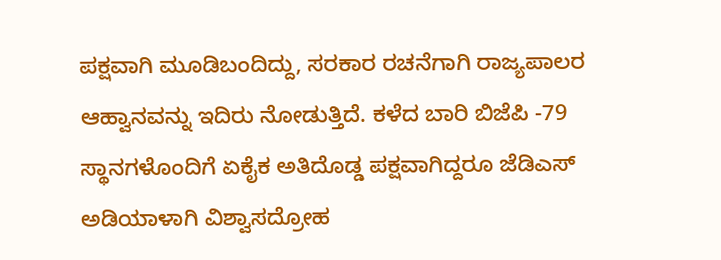ಪಕ್ಷವಾಗಿ ಮೂಡಿಬಂದಿದ್ದು, ಸರಕಾರ ರಚನೆಗಾಗಿ ರಾಜ್ಯಪಾಲರ ಆಹ್ವಾನವನ್ನು ಇದಿರು ನೋಡುತ್ತಿದೆ. ಕಳೆದ ಬಾರಿ ಬಿಜೆಪಿ -79 ಸ್ಥಾನಗಳೊಂದಿಗೆ ಏಕೈಕ ಅತಿದೊಡ್ಡ ಪಕ್ಷವಾಗಿದ್ದರೂ ಜೆಡಿಎಸ್ ಅಡಿಯಾಳಾಗಿ ವಿಶ್ವಾಸದ್ರೋಹ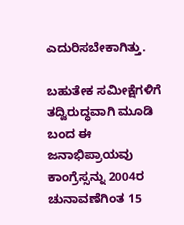ಎದುರಿಸಬೇಕಾಗಿತ್ತು.

ಬಹುತೇಕ ಸಮೀಕ್ಷೆಗಳಿಗೆ ತದ್ವಿರುದ್ಧವಾಗಿ ಮೂಡಿ ಬಂದ ಈ ಜನಾಭಿಪ್ರಾಯವು ಕಾಂಗ್ರೆಸ್ಸನ್ನು 2004ರ ಚುನಾವಣೆಗಿಂತ 15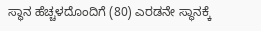ಸ್ಥಾನ ಹೆಚ್ಚಳದೊಂದಿಗೆ (80) ಎರಡನೇ ಸ್ಥಾನಕ್ಕೆ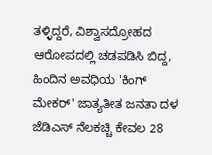ತಳ್ಳಿದ್ದರೆ, ವಿಶ್ವಾಸದ್ರೋಹದ ಆರೋಪದಲ್ಲಿ ಚಡಪಡಿಸಿ ಬಿದ್ದ, ಹಿಂದಿನ ಅವಧಿಯ 'ಕಿಂಗ್ ಮೇಕರ್' ಜಾತ್ಯತೀತ ಜನತಾ ದಳ ಜೆಡಿಎಸ್ ನೆಲಕಚ್ಚಿ ಕೇವಲ 28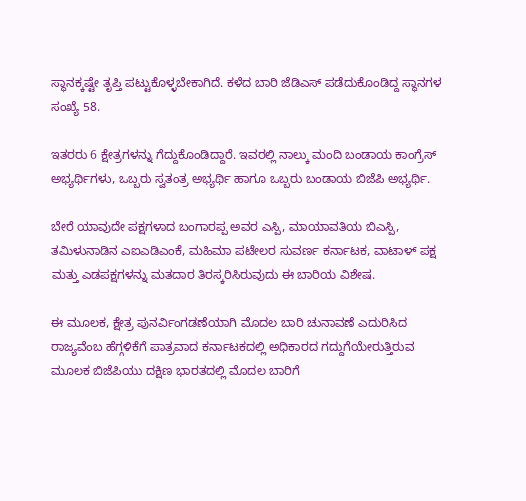ಸ್ಥಾನಕ್ಕಷ್ಟೇ ತೃಪ್ತಿ ಪಟ್ಟುಕೊಳ್ಳಬೇಕಾಗಿದೆ. ಕಳೆದ ಬಾರಿ ಜೆಡಿಎಸ್ ಪಡೆದುಕೊಂಡಿದ್ದ ಸ್ಥಾನಗಳ ಸಂಖ್ಯೆ 58.

ಇತರರು 6 ಕ್ಷೇತ್ರಗಳನ್ನು ಗೆದ್ದುಕೊಂಡಿದ್ದಾರೆ. ಇವರಲ್ಲಿ ನಾಲ್ಕು ಮಂದಿ ಬಂಡಾಯ ಕಾಂಗ್ರೆಸ್ ಅಭ್ಯರ್ಥಿಗಳು, ಒಬ್ಬರು ಸ್ವತಂತ್ರ ಅಭ್ಯರ್ಥಿ ಹಾಗೂ ಒಬ್ಬರು ಬಂಡಾಯ ಬಿಜೆಪಿ ಅಭ್ಯರ್ಥಿ.

ಬೇರೆ ಯಾವುದೇ ಪಕ್ಷಗಳಾದ ಬಂಗಾರಪ್ಪ ಅವರ ಎಸ್ಪಿ, ಮಾಯಾವತಿಯ ಬಿಎಸ್ಪಿ, ತಮಿಳುನಾಡಿನ ಎಐಎಡಿಎಂಕೆ, ಮಹಿಮಾ ಪಟೇಲರ ಸುವರ್ಣ ಕರ್ನಾಟಕ, ವಾಟಾಳ್ ಪಕ್ಷ ಮತ್ತು ಎಡಪಕ್ಷಗಳನ್ನು ಮತದಾರ ತಿರಸ್ಕರಿಸಿರುವುದು ಈ ಬಾರಿಯ ವಿಶೇಷ.

ಈ ಮೂಲಕ, ಕ್ಷೇತ್ರ ಪುನರ್ವಿಂಗಡಣೆಯಾಗಿ ಮೊದಲ ಬಾರಿ ಚುನಾವಣೆ ಎದುರಿಸಿದ ರಾಜ್ಯವೆಂಬ ಹೆಗ್ಗಳಿಕೆಗೆ ಪಾತ್ರವಾದ ಕರ್ನಾಟಕದಲ್ಲಿ ಅಧಿಕಾರದ ಗದ್ದುಗೆಯೇರುತ್ತಿರುವ ಮೂಲಕ ಬಿಜೆಪಿಯು ದಕ್ಷಿಣ ಭಾರತದಲ್ಲಿ ಮೊದಲ ಬಾರಿಗೆ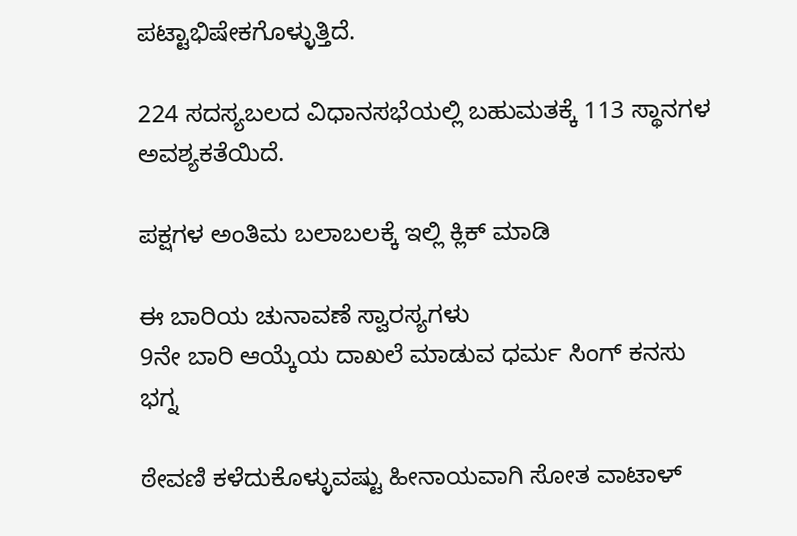ಪಟ್ಟಾಭಿಷೇಕಗೊಳ್ಳುತ್ತಿದೆ.

224 ಸದಸ್ಯಬಲದ ವಿಧಾನಸಭೆಯಲ್ಲಿ ಬಹುಮತಕ್ಕೆ 113 ಸ್ಥಾನಗಳ ಅವಶ್ಯಕತೆಯಿದೆ.

ಪಕ್ಷಗಳ ಅಂತಿಮ ಬಲಾಬಲಕ್ಕೆ ಇಲ್ಲಿ ಕ್ಲಿಕ್ ಮಾಡಿ

ಈ ಬಾರಿಯ ಚುನಾವಣೆ ಸ್ವಾರಸ್ಯಗಳು
9ನೇ ಬಾರಿ ಆಯ್ಕೆಯ ದಾಖಲೆ ಮಾಡುವ ಧರ್ಮ ಸಿಂಗ್ ಕನಸು ಭಗ್ನ

ಠೇವಣಿ ಕಳೆದುಕೊಳ್ಳುವಷ್ಟು ಹೀನಾಯವಾಗಿ ಸೋತ ವಾಟಾಳ್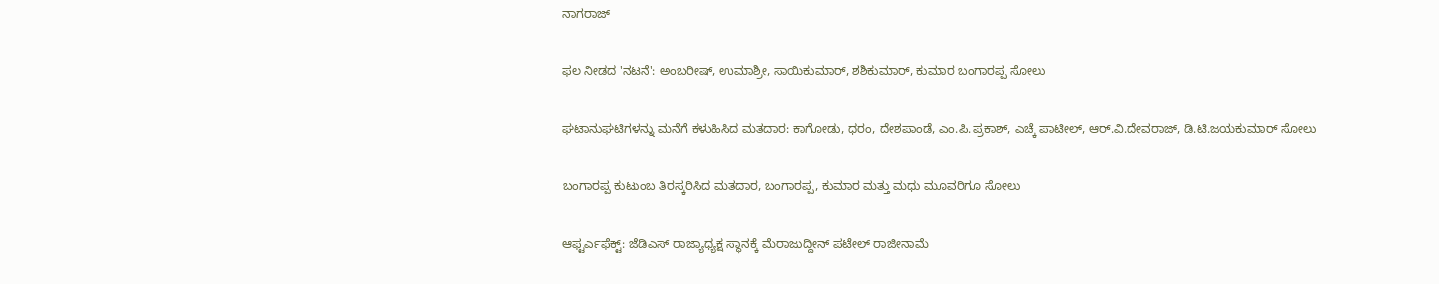ನಾಗರಾಜ್

ಫಲ ನೀಡದ 'ನಟನೆ': ಅಂಬರೀಷ್, ಉಮಾಶ್ರೀ, ಸಾಯಿಕುಮಾರ್, ಶಶಿಕುಮಾರ್, ಕುಮಾರ ಬಂಗಾರಪ್ಪ ಸೋಲು

ಘಟಾನುಘಟಿಗಳನ್ನು ಮನೆಗೆ ಕಳುಹಿಸಿದ ಮತದಾರ: ಕಾಗೋಡು, ಧರಂ, ದೇಶಪಾಂಡೆ, ಎಂ.ಪಿ.ಪ್ರಕಾಶ್, ಎಚ್ಕೆ ಪಾಟೀಲ್, ಆರ್.ವಿ.ದೇವರಾಜ್, ಡಿ.ಟಿ.ಜಯಕುಮಾರ್ ಸೋಲು

ಬಂಗಾರಪ್ಪ ಕುಟುಂಬ ತಿರಸ್ಕರಿಸಿದ ಮತದಾರ, ಬಂಗಾರಪ್ಪ, ಕುಮಾರ ಮತ್ತು ಮಧು ಮೂವರಿಗೂ ಸೋಲು

ಆಫ್ಟರ್ಎಫೆಕ್ಟ್: ಜೆಡಿಎಸ್ ರಾಜ್ಯಾಧ್ಯಕ್ಷ ಸ್ಥಾನಕ್ಕೆ ಮೆರಾಜುದ್ದೀನ್ ಪಟೇಲ್ ರಾಜೀನಾಮೆ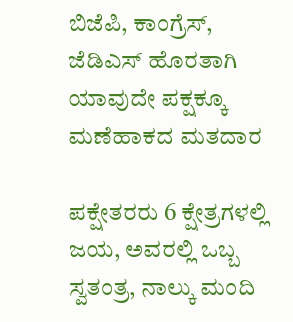ಬಿಜೆಪಿ, ಕಾಂಗ್ರೆಸ್, ಜೆಡಿಎಸ್ ಹೊರತಾಗಿ ಯಾವುದೇ ಪಕ್ಷಕ್ಕೂ ಮಣೆಹಾಕದ ಮತದಾರ

ಪಕ್ಷೇತರರು 6 ಕ್ಷೇತ್ರಗಳಲ್ಲಿ ಜಯ, ಅವರಲ್ಲಿ ಒಬ್ಬ ಸ್ವತಂತ್ರ, ನಾಲ್ಕು ಮಂದಿ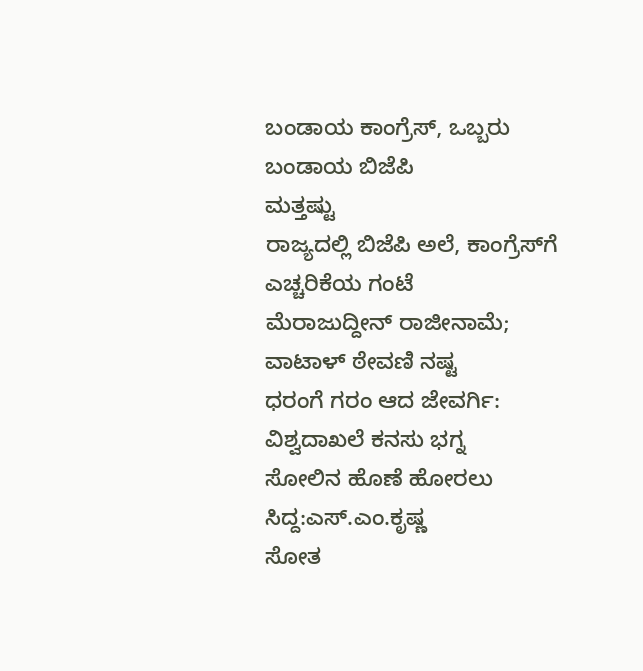ಬಂಡಾಯ ಕಾಂಗ್ರೆಸ್, ಒಬ್ಬರು ಬಂಡಾಯ ಬಿಜೆಪಿ
ಮತ್ತಷ್ಟು
ರಾಜ್ಯದಲ್ಲಿ ಬಿಜೆಪಿ ಅಲೆ, ಕಾಂಗ್ರೆಸ್‌ಗೆ ಎಚ್ಚರಿಕೆಯ ಗಂಟೆ
ಮೆರಾಜುದ್ದೀನ್ ರಾಜೀನಾಮೆ; ವಾಟಾಳ್ ಠೇವಣಿ ನಷ್ಟ
ಧರಂಗೆ ಗರಂ ಆದ ಜೇವರ್ಗಿ: ವಿಶ್ವದಾಖಲೆ ಕನಸು ಭಗ್ನ
ಸೋಲಿನ ಹೊಣೆ ಹೋರಲು ಸಿದ್ದ:ಎಸ್.ಎಂ.ಕೃಷ್ಣ
ಸೋತ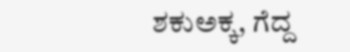ಶಕುಅಕ್ಕ, ಗೆದ್ದ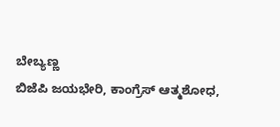ಬೇಬ್ಯಣ್ಣ
ಬಿಜೆಪಿ ಜಯಭೇರಿ, ಕಾಂಗ್ರೆಸ್ ಆತ್ಮಶೋಧ,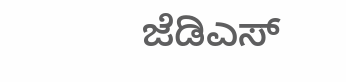ಜೆಡಿಎಸ್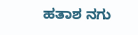ಹತಾಶ ನಗು